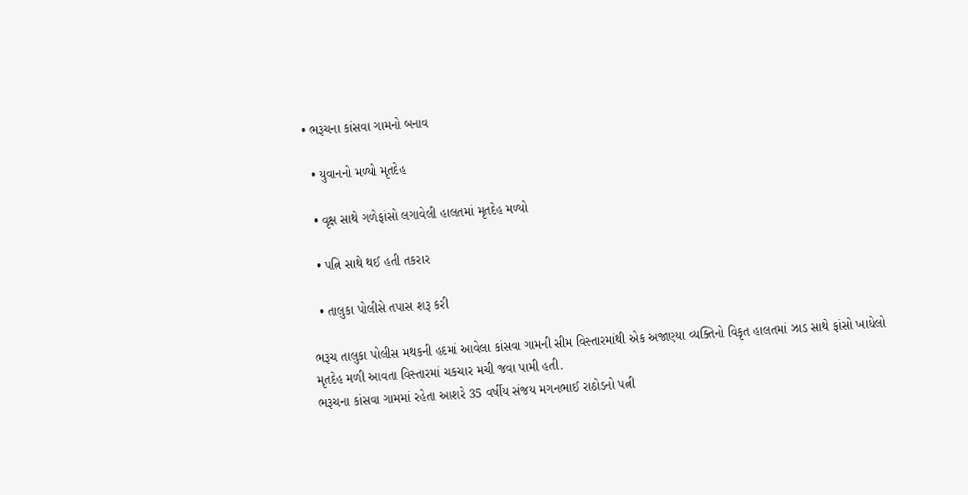• ભરૂચના કાંસવા ગામનો બનાવ

  • યુવાનનો મળ્યો મૃતદેહ

  • વૃક્ષ સાથે ગળેફાંસો લગાવેલી હાલતમાં મૃતદેહ મળ્યો

  • પત્નિ સાથે થઈ હતી તકરાર

  • તાલુકા પોલીસે તપાસ શરૂ કરી

ભરૂચ તાલુકા પોલીસ મથકની હદમાં આવેલા કાંસવા ગામની સીમ વિસ્તારમાંથી એક અજાણ્યા વ્યક્તિનો વિકૃત હાલતમાં ઝાડ સાથે ફાંસો ખાધેલો મૃતદેહ મળી આવતા વિસ્તારમાં ચકચાર મચી જવા પામી હતી.
ભરૂચના કાંસવા ગામમાં રહેતા આશરે 35 વર્ષીય સંજય મગનભાઈ રાઠોડનો પત્ની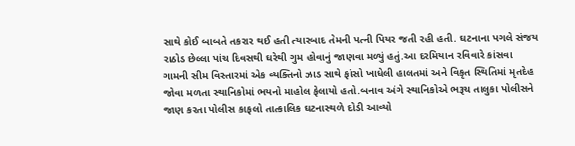સાથે કોઈ બાબતે તકરાર થઈ હતી ત્યારબાદ તેમની પત્ની પિયર જતી રહી હતી. ઘટનાના પગલે સંજય રાઠોડ છેલ્લા પાંચ દિવસથી ઘરેથી ગુમ હોવાનું જાણવા મળ્યું હતું.આ દરમિયાન રવિવારે કાંસવા ગામની સીમ વિસ્તારમાં એક વ્યક્તિનો ઝાડ સાથે ફાંસો ખાધેલી હાલતમાં અને વિકૃત સ્થિતિમાં મૃતદેહ જોવા મળતા સ્થાનિકોમાં ભયનો માહોલ ફેલાયો હતો.બનાવ અંગે સ્થાનિકોએ ભરૂચ તાલુકા પોલીસને જાણ કરતા પોલીસ કાફલો તાત્કાલિક ઘટનાસ્થળે દોડી આવ્યો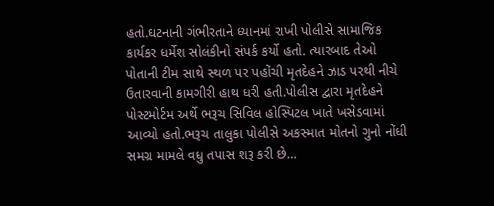હતો.ઘટનાની ગંભીરતાને ધ્યાનમાં રાખી પોલીસે સામાજિક કાર્યકર ધર્મેશ સોલંકીનો સંપર્ક કર્યો હતો. ત્યારબાદ તેઓ પોતાની ટીમ સાથે સ્થળ પર પહોંચી મૃતદેહને ઝાડ પરથી નીચે ઉતારવાની કામગીરી હાથ ધરી હતી.પોલીસ દ્વારા મૃતદેહને પોસ્ટમોર્ટમ અર્થે ભરૂચ સિવિલ હોસ્પિટલ ખાતે ખસેડવામાં આવ્યો હતો.ભરૂચ તાલુકા પોલીસે અકસ્માત મોતનો ગુનો નોંધી સમગ્ર મામલે વધુ તપાસ શરૂ કરી છે…